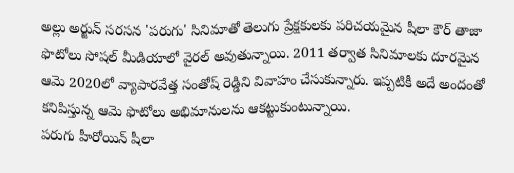అల్లు అర్జున్ సరసన 'పరుగు' సినిమాతో తెలుగు ప్రేక్షకులకు పరిచయమైన షీలా కౌర్ తాజా ఫొటోలు సోషల్ మీడియాలో వైరల్ అవుతున్నాయి. 2011 తర్వాత సినిమాలకు దూరమైన ఆమె 2020లో వ్యాపారవేత్త సంతోష్ రెడ్డిని వివాహం చేసుకున్నారు. ఇప్పటికీ అదే అందంతో కనిపిస్తున్న ఆమె ఫొటోలు అభిమానులను ఆకట్టుకుంటున్నాయి.
పరుగు హీరోయిన్ షీలా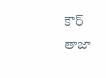కౌర్ తాజా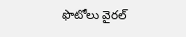ఫొటోలు వైరల్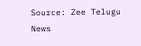Source: Zee Telugu News